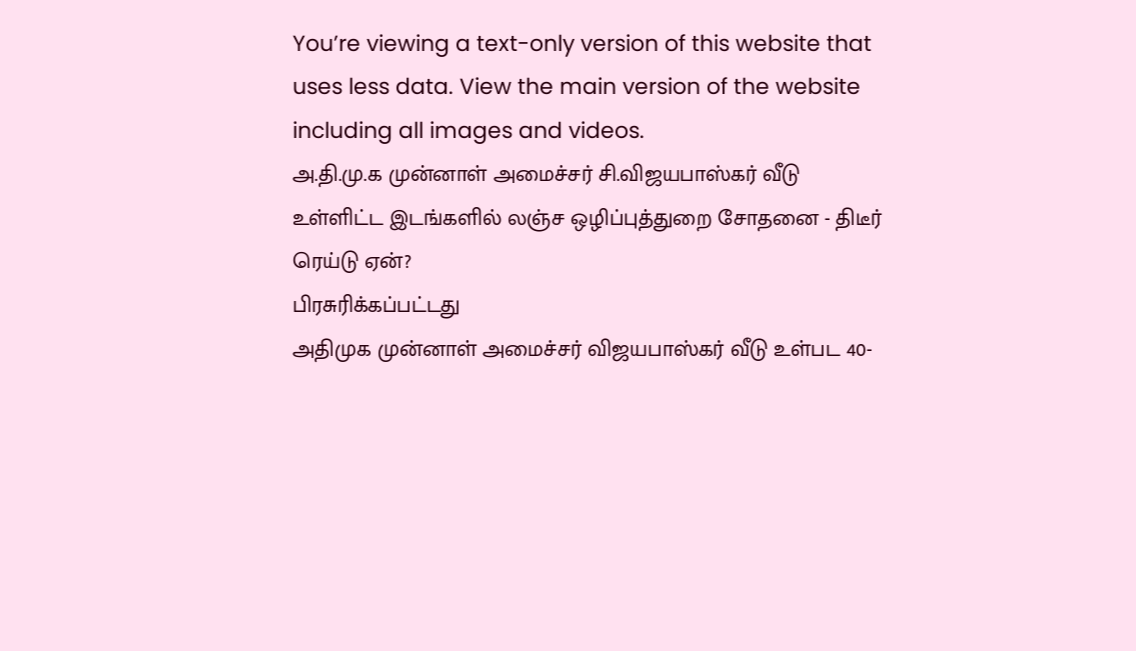You’re viewing a text-only version of this website that uses less data. View the main version of the website including all images and videos.
அ.தி.மு.க முன்னாள் அமைச்சர் சி.விஜயபாஸ்கர் வீடு உள்ளிட்ட இடங்களில் லஞ்ச ஒழிப்புத்துறை சோதனை - திடீர் ரெய்டு ஏன்?
பிரசுரிக்கப்பட்டது
அதிமுக முன்னாள் அமைச்சர் விஜயபாஸ்கர் வீடு உள்பட 40-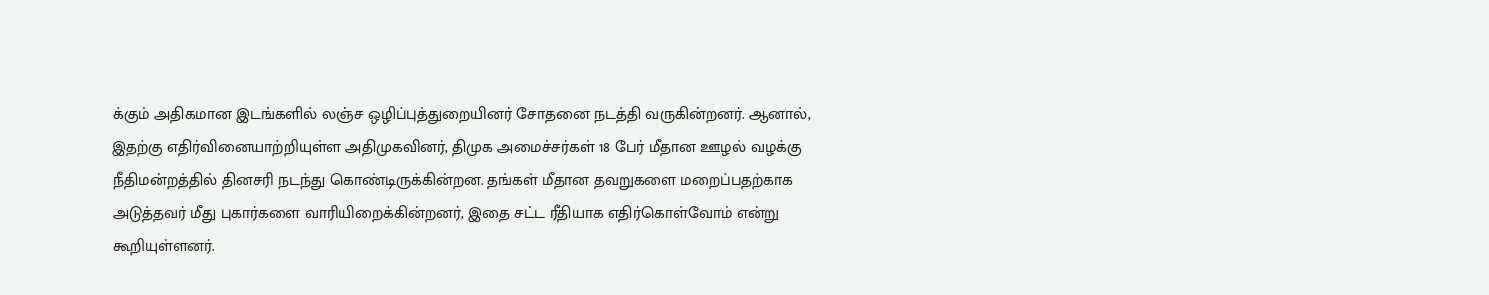க்கும் அதிகமான இடங்களில் லஞ்ச ஒழிப்புத்துறையினர் சோதனை நடத்தி வருகின்றனர். ஆனால், இதற்கு எதிர்வினையாற்றியுள்ள அதிமுகவினர், திமுக அமைச்சர்கள் 18 பேர் மீதான ஊழல் வழக்கு நீதிமன்றத்தில் தினசரி நடந்து கொண்டிருக்கின்றன. தங்கள் மீதான தவறுகளை மறைப்பதற்காக அடுத்தவர் மீது புகார்களை வாரியிறைக்கின்றனர், இதை சட்ட ரீதியாக எதிர்கொள்வோம் என்று கூறியுள்ளனர்.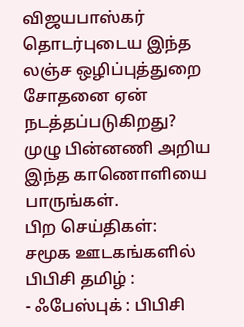விஜயபாஸ்கர் தொடர்புடைய இந்த லஞ்ச ஒழிப்புத்துறை சோதனை ஏன் நடத்தப்படுகிறது? முழு பின்னணி அறிய இந்த காணொளியை பாருங்கள்.
பிற செய்திகள்:
சமூக ஊடகங்களில் பிபிசி தமிழ் :
- ஃபேஸ்புக் : பிபிசி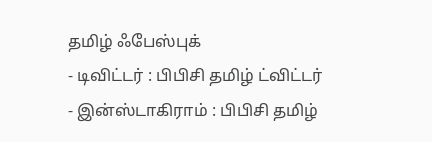தமிழ் ஃபேஸ்புக்
- டிவிட்டர் : பிபிசி தமிழ் ட்விட்டர்
- இன்ஸ்டாகிராம் : பிபிசி தமிழ்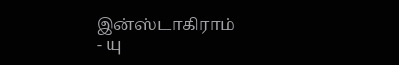இன்ஸ்டாகிராம்
- யு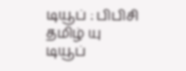டியூப் : பிபிசி தமிழ் யு டியூப்